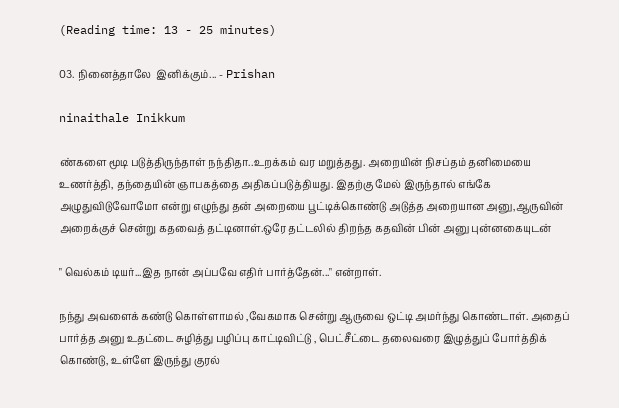(Reading time: 13 - 25 minutes)

03. நினைத்தாலே  இனிக்கும்... - Prishan

ninaithale Inikkum

ண்களை மூடி படுத்திருந்தாள் நந்திதா..உறக்கம் வர மறுத்தது. அறையின் நிசப்தம் தனிமையை உணர்த்தி, தந்தையின் ஞாபகத்தை அதிகப்படுத்தியது. இதற்கு மேல் இருந்தால் எங்கே அழுதுவிடுவோமோ என்று எழுந்து தன் அறையை பூட்டிக்கொண்டு அடுத்த அறையான அனு,ஆருவின்  அறைக்குச் சென்று கதவைத் தட்டினாள்.ஒரே தட்டலில் திறந்த கதவின் பின் அனு புன்னகையுடன்

" வெல்கம் டியர்...இத நான் அப்பவே எதிர் பார்த்தேன்..." என்றாள்.

நந்து அவளைக் கண்டு கொள்ளாமல் ,வேகமாக சென்று ஆருவை ஒட்டி அமர்ந்து கொண்டாள். அதைப் பார்த்த அனு உதட்டை சுழித்து பழிப்பு காட்டிவிட்டு , பெட்சீட்டை தலைவரை இழுத்துப் போர்த்திக் கொண்டு, உள்ளே இருந்து குரல்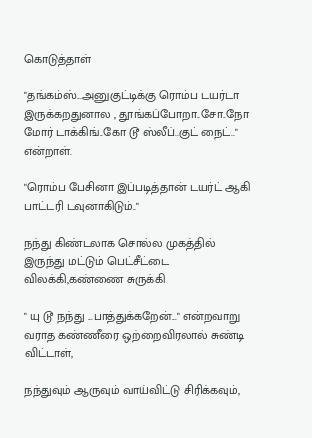கொடுத்தாள்

"தங்கம்ஸ்...அனுகுட்டிக்கு ரொம்ப டயர்டா இருக்கறதுனால , தூங்கப்போறா..சோ..நோ மோர் டாக்கிங்..கோ டூ ஸ்லீப்..குட் நைட்.." என்றாள்.

"ரொம்ப பேசினா இப்படித்தான் டயர்ட் ஆகி பாட்டரி டவுனாகிடும்.."

நந்து கிண்டலாக சொல்ல முகத்தில் இருந்து மட்டும் பெட்சீட்டை விலக்கி,கண்ணை சுருக்கி

" யு டூ நந்து ...பாத்துக்கறேன்..." என்றவாறு வராத கண்ணீரை ஒற்றைவிரலால் சுண்டி விட்டாள்,

நந்துவும் ஆருவும் வாய்விட்டு சிரிக்கவும்,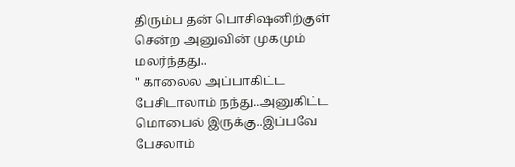திரும்ப தன் பொசிஷனிற்குள் சென்ற அனுவின் முகமும் மலர்ந்தது..
" காலைல அப்பாகிட்ட பேசிடாலாம் நந்து..அனுகிட்ட மொபைல் இருக்கு..இப்பவே பேசலாம்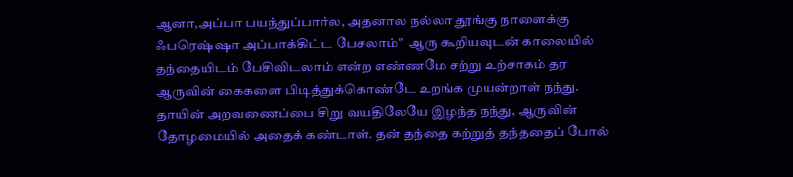ஆனா,அப்பா பயந்துப்பார்ல, அதனால நல்லா தூங்கு நாளைக்கு ஃபரெஷ்ஷா அப்பாக்கிட்ட பேசலாம்"  ஆரு கூறியவுடன் காலையில் தந்தையிடம் பேசிவிடலாம் என்ற எண்ணமே சற்று உற்சாகம் தர ஆருவின் கைகளை பிடித்துக்கொண்டே உறங்க முயன்றாள் நந்து. தாயின் அறவணைப்பை சிறு வயதிலேயே இழந்த நந்து, ஆருவின் தோழமையில் அதைக் கண்டாள். தன் தந்தை கற்றுத் தந்ததைப் போல்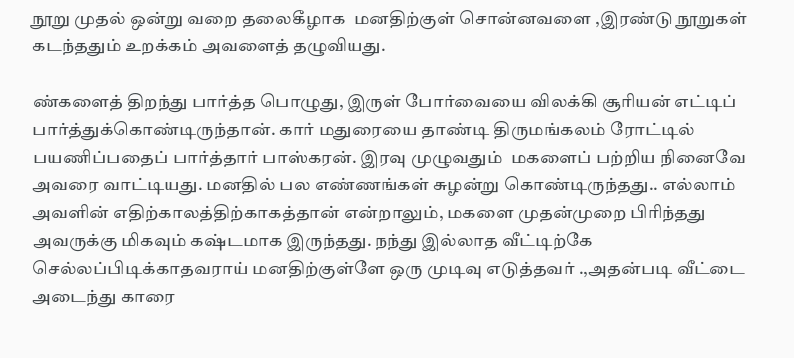நூறு முதல் ஒன்று வறை தலைகீழாக  மனதிற்குள் சொன்னவளை ,இரண்டு நூறுகள் கடந்ததும் உறக்கம் அவளைத் தழுவியது.

ண்களைத் திறந்து பார்த்த பொழுது, இருள் போர்வையை விலக்கி சூரியன் எட்டிப் பார்த்துக்கொண்டிருந்தான். கார் மதுரையை தாண்டி திருமங்கலம் ரோட்டில் பயணிப்பதைப் பார்த்தார் பாஸ்கரன். இரவு முழுவதும்  மகளைப் பற்றிய நினைவே அவரை வாட்டியது. மனதில் பல எண்ணங்கள் சுழன்று கொண்டிருந்தது.. எல்லாம் அவளின் எதிற்காலத்திற்காகத்தான் என்றாலும், மகளை முதன்முறை பிரிந்தது அவருக்கு மிகவும் கஷ்டமாக இருந்தது. நந்து இல்லாத வீட்டிற்கே செல்லப்பிடிக்காதவராய் மனதிற்குள்ளே ஒரு முடிவு எடுத்தவர் .,அதன்படி வீட்டை அடைந்து காரை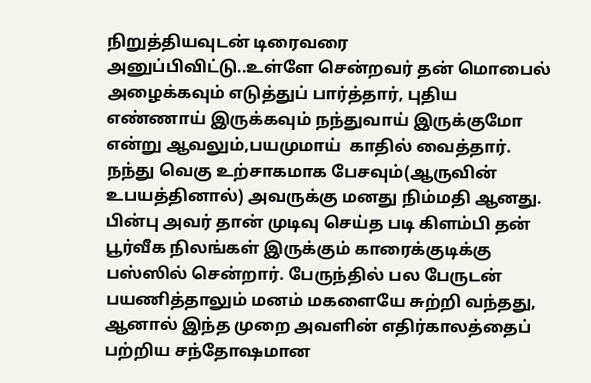நிறுத்தியவுடன் டிரைவரை அனுப்பிவிட்டு..உள்ளே சென்றவர் தன் மொபைல் அழைக்கவும் எடுத்துப் பார்த்தார், புதிய எண்ணாய் இருக்கவும் நந்துவாய் இருக்குமோ என்று ஆவலும்,பயமுமாய்  காதில் வைத்தார். நந்து வெகு உற்சாகமாக பேசவும்(ஆருவின் உபயத்தினால்) அவருக்கு மனது நிம்மதி ஆனது. பின்பு அவர் தான் முடிவு செய்த படி கிளம்பி தன் பூர்வீக நிலங்கள் இருக்கும் காரைக்குடிக்கு பஸ்ஸில் சென்றார். பேருந்தில் பல பேருடன் பயணித்தாலும் மனம் மகளையே சுற்றி வந்தது, ஆனால் இந்த முறை அவளின் எதிர்காலத்தைப் பற்றிய சந்தோஷமான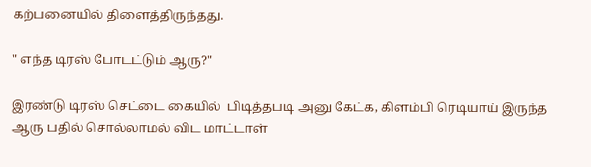கற்பனையில் திளைத்திருந்தது.

" எந்த டிரஸ் போடட்டும் ஆரு?"

இரண்டு டிரஸ் செட்டை கையில்  பிடித்தபடி அனு கேட்க, கிளம்பி ரெடியாய் இருந்த ஆரு பதில் சொல்லாமல் விட மாட்டாள்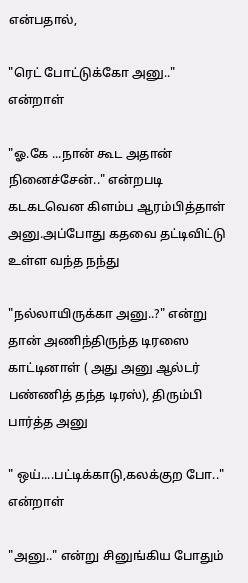என்பதால்,

"ரெட் போட்டுக்கோ அனு.." என்றாள்

"ஓ.கே ...நான் கூட அதான் நினைச்சேன்.." என்றபடி கடகடவென கிளம்ப ஆரம்பித்தாள் அனு.அப்போது கதவை தட்டிவிட்டு உள்ள வந்த நந்து

"நல்லாயிருக்கா அனு..?" என்று தான் அணிந்திருந்த டிரஸை காட்டினாள் ( அது அனு ஆல்டர் பண்ணித் தந்த டிரஸ்), திரும்பி பார்த்த அனு

" ஒய்....பட்டிக்காடு,கலக்குற போ.." என்றாள்

"அனு.." என்று சினுங்கிய போதும்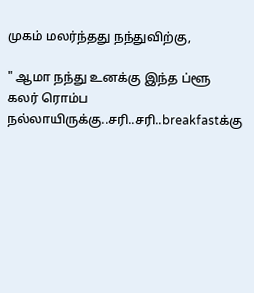முகம் மலர்ந்தது நந்துவிற்கு,

" ஆமா நந்து உனக்கு இந்த ப்ளூ கலர் ரொம்ப நல்லாயிருக்கு..சரி..சரி..breakfastக்கு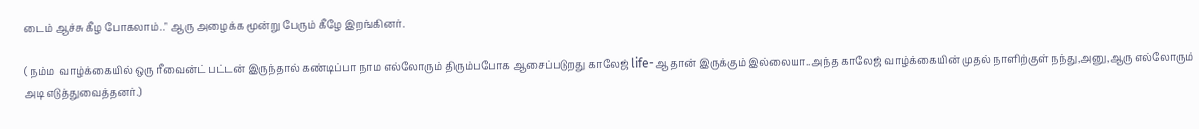டைம் ஆச்சு கீழ போகலாம்.." ஆரு அழைக்க மூன்று பேரும் கீழே இறங்கினர்.

( நம்ம  வாழ்க்கையில் ஒரு ரீவைன்ட் பட்டன் இருந்தால் கண்டிப்பா நாம எல்லோரும் திரும்பபோக ஆசைப்படுறது காலேஜ் life-ஆ தான் இருக்கும் இல்லையா..அந்த காலேஜ் வாழ்க்கையின் முதல் நாளிற்குள் நந்து,அனு,ஆரு எல்லோரும் அடி எடுத்துவைத்தனர்.)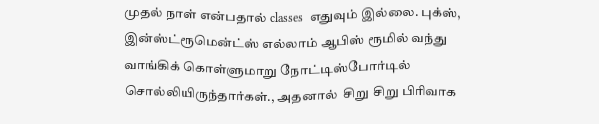முதல் நாள் என்பதால் classes  எதுவும் இல்லை. புக்ஸ், இன்ஸ்ட்ரூமென்ட்ஸ் எல்லாம் ஆபிஸ் ரூமில் வந்து வாங்கிக் கொள்ளுமாறு நோட்டிஸ்போர்டில் சொல்லியிருந்தார்கள்., அதனால்  சிறு சிறு பிரிவாக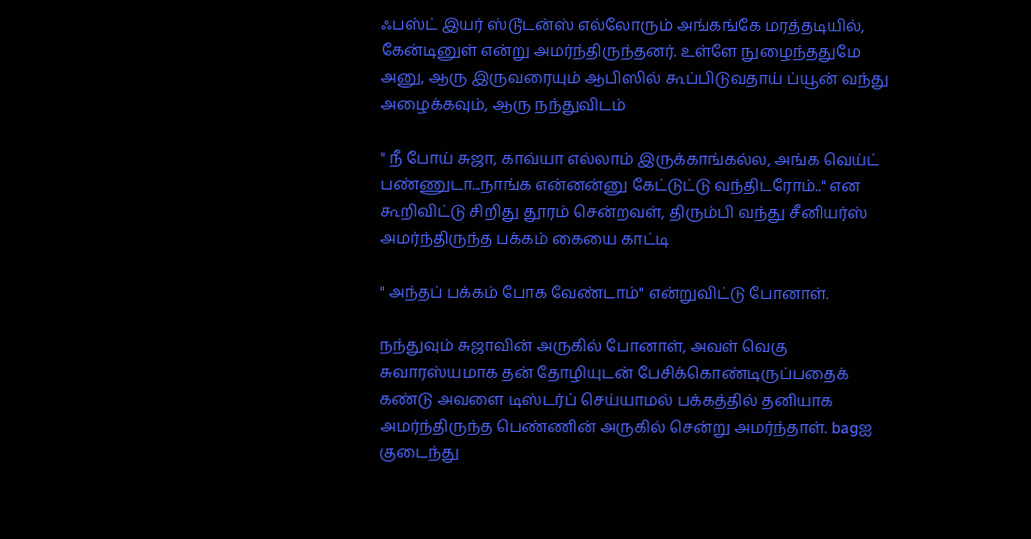ஃபஸ்ட் இயர் ஸ்டூடன்ஸ் எல்லோரும் அங்கங்கே மரத்தடியில், கேன்டினுள் என்று அமர்ந்திருந்தனர். உள்ளே நுழைந்ததுமே அனு, ஆரு இருவரையும் ஆபிஸில் கூப்பிடுவதாய் ப்யூன் வந்து அழைக்கவும், ஆரு நந்துவிடம்

" நீ போய் சுஜா, காவ்யா எல்லாம் இருக்காங்கல்ல, அங்க வெய்ட் பண்ணுடா...நாங்க என்னன்னு கேட்டுட்டு வந்திடரோம்.." என கூறிவிட்டு சிறிது தூரம் சென்றவள், திரும்பி வந்து சீனியர்ஸ் அமர்ந்திருந்த பக்கம் கையை காட்டி

" அந்தப் பக்கம் போக வேண்டாம்" என்றுவிட்டு போனாள்.

நந்துவும் சுஜாவின் அருகில் போனாள், அவள் வெகு சுவாரஸ்யமாக தன் தோழியுடன் பேசிக்கொண்டிருப்பதைக் கண்டு அவளை டிஸ்டர்ப் செய்யாமல் பக்கத்தில் தனியாக அமர்ந்திருந்த பெண்ணின் அருகில் சென்று அமர்ந்தாள். bagஐ குடைந்து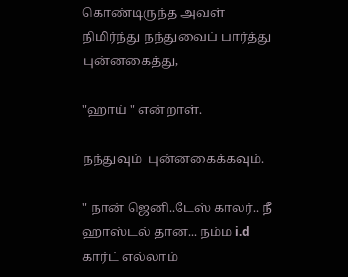கொண்டிருந்த அவள் நிமிர்ந்து நந்துவைப் பார்த்து புன்னகைத்து,

"ஹாய் " என்றாள்.

நந்துவும்  புன்னகைக்கவும்.

" நான் ஜெனி..டேஸ் காலர்.. நீ ஹாஸ்டல் தான... நம்ம i.d கார்ட் எல்லாம்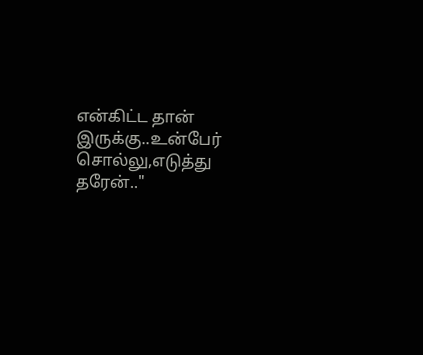என்கிட்ட தான் இருக்கு..உன்பேர் சொல்லு,எடுத்து தரேன்.."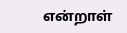என்றாள்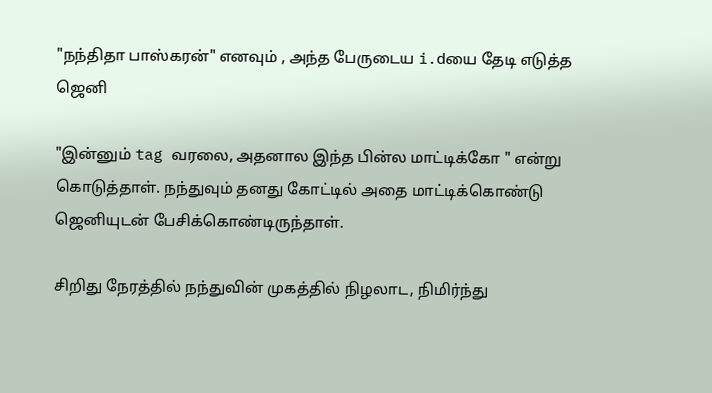"நந்திதா பாஸ்கரன்" எனவும் , அந்த பேருடைய i.dயை தேடி எடுத்த ஜெனி

"இன்னும் tag வரலை, அதனால இந்த பின்ல மாட்டிக்கோ " என்று கொடுத்தாள். நந்துவும் தனது கோட்டில் அதை மாட்டிக்கொண்டு ஜெனியுடன் பேசிக்கொண்டிருந்தாள்.

சிறிது நேரத்தில் நந்துவின் முகத்தில் நிழலாட, நிமிர்ந்து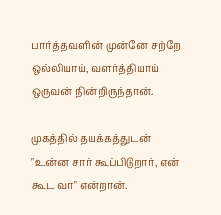பார்த்தவளின் முன்னே சற்றே ஒல்லியாய், வளர்த்தியாய் ஒருவன் நின்றிருந்தான்.

முகத்தில் தயக்கத்துடன் "உன்ன சார் கூப்பிடுறார், என் கூட வா" என்றான்.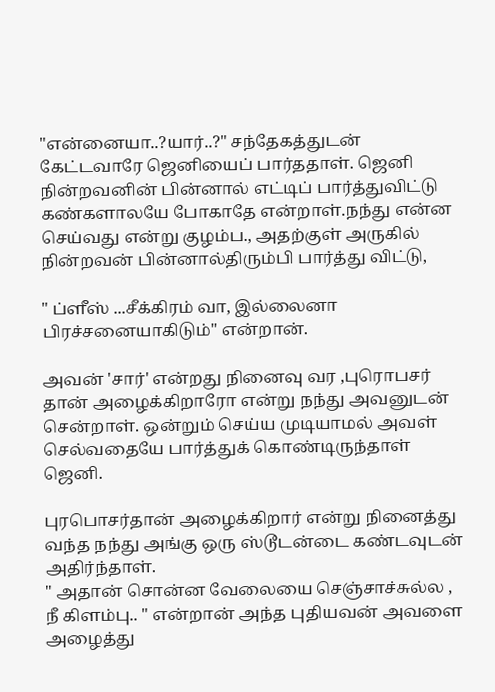"என்னையா..?யார்..?" சந்தேகத்துடன் கேட்டவாரே ஜெனியைப் பார்ததாள். ஜெனி நின்றவனின் பின்னால் எட்டிப் பார்த்துவிட்டு கண்களாலயே போகாதே என்றாள்.நந்து என்ன செய்வது என்று குழம்ப., அதற்குள் அருகில் நின்றவன் பின்னால்திரும்பி பார்த்து விட்டு,

" ப்ளீஸ் ...சீக்கிரம் வா, இல்லைனா பிரச்சனையாகிடும்" என்றான்.

அவன் 'சார்' என்றது நினைவு வர ,புரொபசர் தான் அழைக்கிறாரோ என்று நந்து அவனுடன் சென்றாள். ஒன்றும் செய்ய முடியாமல் அவள் செல்வதையே பார்த்துக் கொண்டிருந்தாள்  ஜெனி.

புரபொசர்தான் அழைக்கிறார் என்று நினைத்து வந்த நந்து அங்கு ஒரு ஸ்டூடன்டை கண்டவுடன் அதிர்ந்தாள்.
" அதான் சொன்ன வேலையை செஞ்சாச்சுல்ல , நீ கிளம்பு.. " என்றான் அந்த புதியவன் அவளை அழைத்து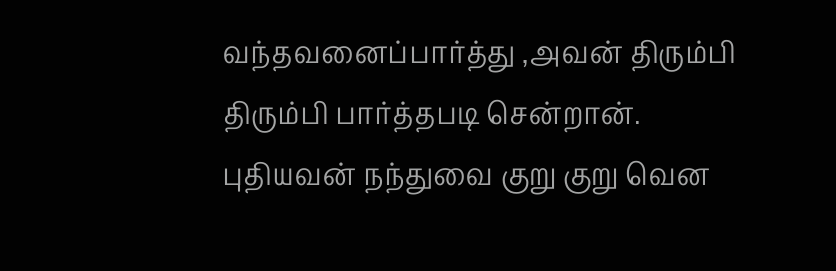வந்தவனைப்பார்த்து ,அவன் திரும்பி திரும்பி பார்த்தபடி சென்றான். புதியவன் நந்துவை குறு குறு வென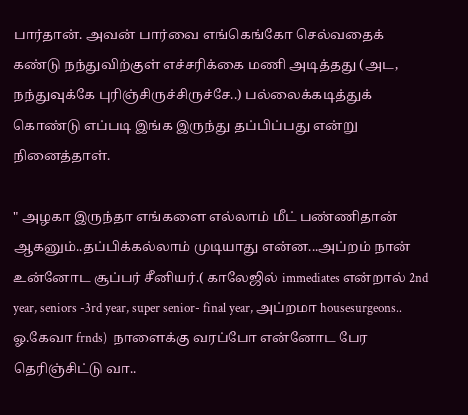பார்தான். அவன் பார்வை எங்கெங்கோ செல்வதைக் கண்டு நந்துவிற்குள் எச்சரிக்கை மணி அடித்தது (அட, நந்துவுக்கே புரிஞ்சிருச்சிருச்சே..) பல்லைக்கடித்துக் கொண்டு எப்படி இங்க இருந்து தப்பிப்பது என்று நினைத்தாள்.

" அழகா இருந்தா எங்களை எல்லாம் மீட் பண்ணிதான் ஆகனும்..தப்பிக்கல்லாம் முடியாது என்ன...அப்றம் நான் உன்னோட சூப்பர் சீனியர்.( காலேஜில் immediates என்றால் 2nd year, seniors -3rd year, super senior- final year, அப்றமா housesurgeons.. ஓ.கேவா frnds)  நாளைக்கு வரப்போ என்னோட பேர தெரிஞ்சிட்டு வா..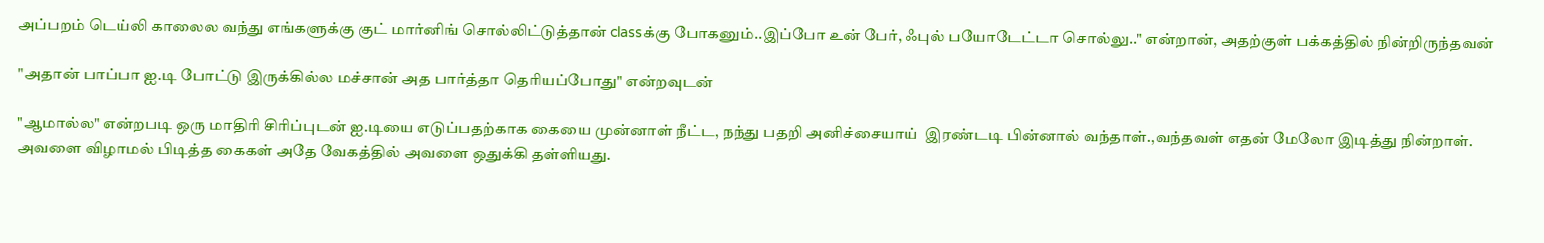அப்பறம் டெய்லி காலைல வந்து எங்களுக்கு குட் மார்னிங் சொல்லிட்டுத்தான் classக்கு போகனும்..இப்போ உன் பேர், ஃபுல் பயோடேட்டா சொல்லு.." என்றான், அதற்குள் பக்கத்தில் நின்றிருந்தவன்

"அதான் பாப்பா ஐ.டி போட்டு இருக்கில்ல மச்சான் அத பார்த்தா தெரியப்போது" என்றவுடன்

"ஆமால்ல" என்றபடி ஒரு மாதிரி சிரிப்புடன் ஐ.டியை எடுப்பதற்காக கையை முன்னாள் நீட்ட, நந்து பதறி அனிச்சையாய்  இரண்டடி பின்னால் வந்தாள்.,வந்தவள் எதன் மேலோ இடித்து நின்றாள். அவளை விழாமல் பிடித்த கைகள் அதே வேகத்தில் அவளை ஒதுக்கி தள்ளியது.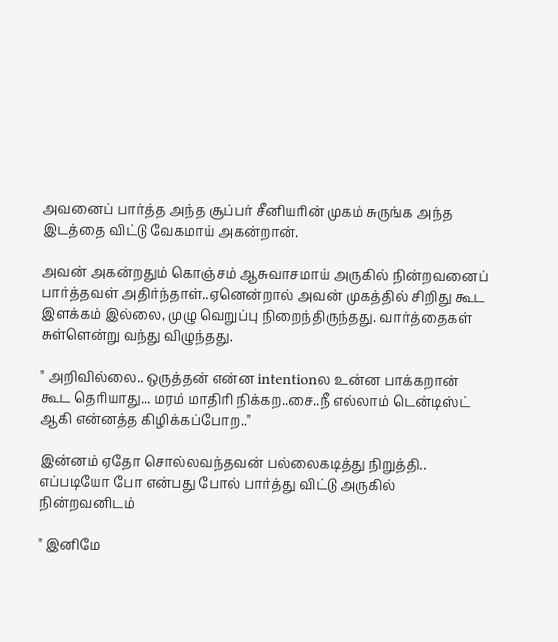அவனைப் பார்த்த அந்த சூப்பர் சீனியரின் முகம் சுருங்க அந்த இடத்தை விட்டு வேகமாய் அகன்றான்.

அவன் அகன்றதும் கொஞ்சம் ஆசுவாசமாய் அருகில் நின்றவனைப் பார்த்தவள் அதிர்ந்தாள்..ஏனென்றால் அவன் முகத்தில் சிறிது கூட இளக்கம் இல்லை, முழு வெறுப்பு நிறைந்திருந்தது. வார்த்தைகள் சுள்ளென்று வந்து விழுந்தது.

" அறிவில்லை.. ஒருத்தன் என்ன intentionல உன்ன பாக்கறான் கூட தெரியாது... மரம் மாதிரி நிக்கற..சை..நீ எல்லாம் டென்டிஸ்ட் ஆகி என்னத்த கிழிக்கப்போற.."

இன்னம் ஏதோ சொல்லவந்தவன் பல்லைகடித்து நிறுத்தி.. எப்படியோ போ என்பது போல் பார்த்து விட்டு அருகில் நின்றவனிடம்

" இனிமே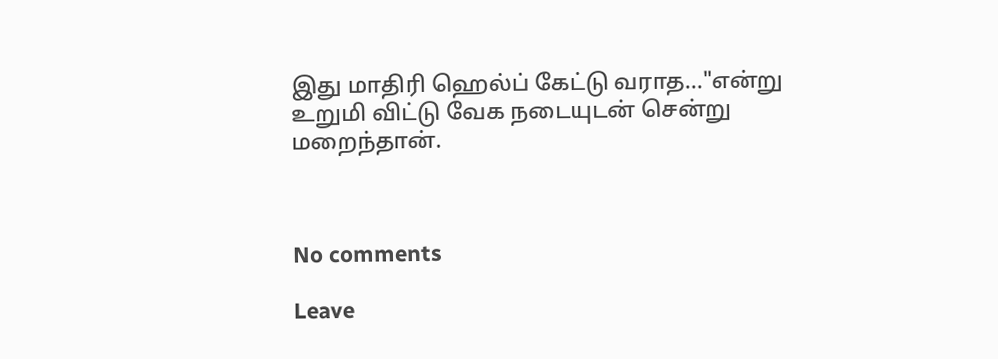இது மாதிரி ஹெல்ப் கேட்டு வராத..."என்று உறுமி விட்டு வேக நடையுடன் சென்று மறைந்தான்.



No comments

Leave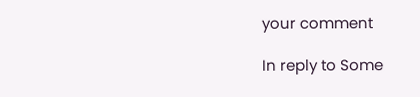your comment

In reply to Some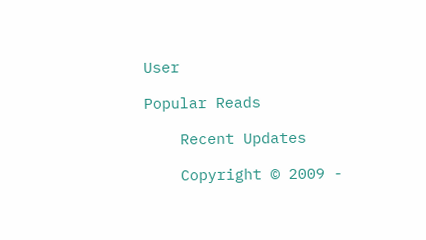User

Popular Reads

    Recent Updates

    Copyright © 2009 -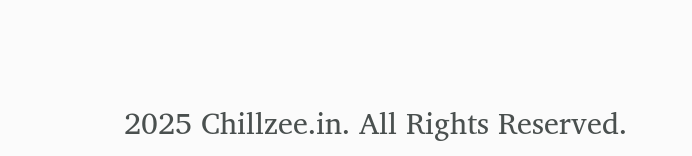2025 Chillzee.in. All Rights Reserved.